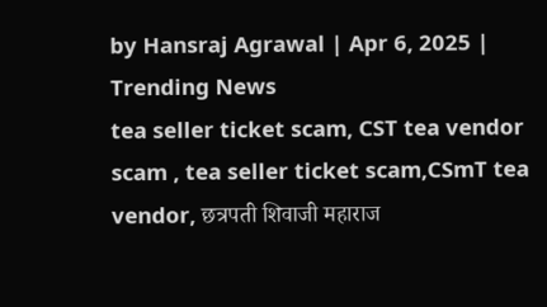by Hansraj Agrawal | Apr 6, 2025 | Trending News
tea seller ticket scam, CST tea vendor scam , tea seller ticket scam,CSmT tea vendor, छत्रपती शिवाजी महाराज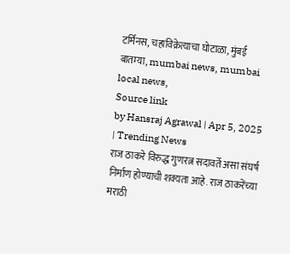टर्मिनस, चहाविक्रेत्याचा घोटाळा, मुंबई बातम्या, mumbai news, mumbai local news,
Source link
by Hansraj Agrawal | Apr 5, 2025 | Trending News
राज ठाकरे विरुद्ध गुणरत्न सदावर्ते असा संघर्ष निर्माण होण्याची शक्यता आहे. राज ठाकरेंच्या मराठी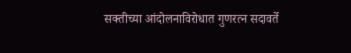सक्तीच्या आंदोलनाविरोधात गुणरत्न सदावर्ते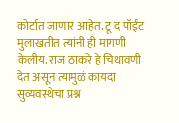कोर्टात जाणार आहेत. टू द पॉईंट मुलाखतीत त्यांनी ही मागणी केलीय. राज ठाकरे हे चिथावणी देत असून त्यामुळं कायदा सुव्यवस्थेचा प्रश्न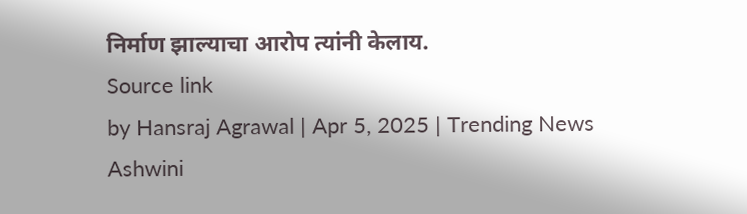निर्माण झाल्याचा आरोप त्यांनी केलाय.
Source link
by Hansraj Agrawal | Apr 5, 2025 | Trending News
Ashwini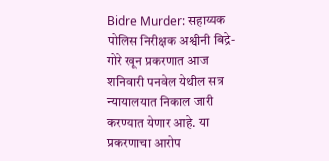Bidre Murder: सहाय्यक पोलिस निरीक्षक अश्वीनी बिद्रे-गोरे खून प्रकरणात आज शनिवारी पनवेल येथील सत्र न्यायालयात निकाल जारी करण्यात येणार आहे. या प्रकरणाचा आरोप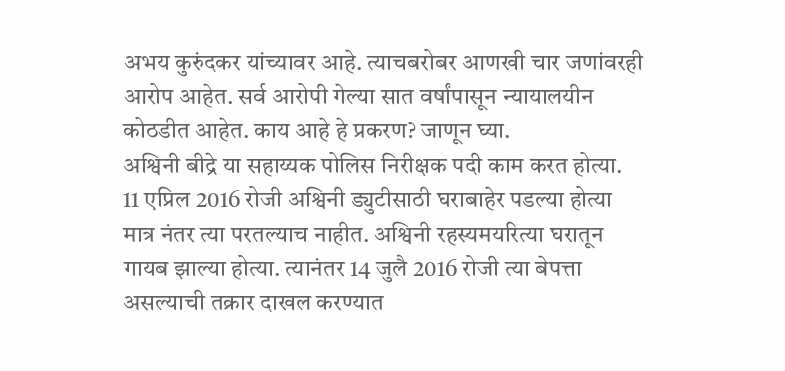अभय कुरुंदकर यांच्यावर आहे. त्याचबरोबर आणखी चार जणांवरही आरोप आहेत. सर्व आरोपी गेल्या सात वर्षांपासून न्यायालयीन कोठडीत आहेत. काय आहे हे प्रकरण? जाणून घ्या.
अश्विनी बीद्रे या सहाय्यक पोलिस निरीक्षक पदी काम करत होत्या. 11 एप्रिल 2016 रोजी अश्विनी ड्युटीसाठी घराबाहेर पडल्या होत्या मात्र नंतर त्या परतल्याच नाहीत. अश्विनी रहस्यमयरित्या घरातून गायब झाल्या होत्या. त्यानंतर 14 जुलै 2016 रोजी त्या बेपत्ता असल्याची तक्रार दाखल करण्यात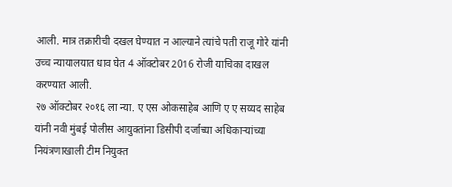आली. मात्र तक्रारीची दखल घेण्यात न आल्याने त्यांचे पती राजू गोरे यांनी उच्च न्यायालयात धाव घेत 4 ऑक्टोबर 2016 रोजी याचिका दाखल करण्यात आली.
२७ ऑक्टोबर २०१६ ला न्या. ए एस ओकसाहेब आणि ए ए सय्यद साहेब यांनी नवी मुंबई पोलीस आयुक्तांना डिसीपी दर्जाच्या अधिकाऱ्यांच्या नियंत्रणाखाली टीम नियुक्त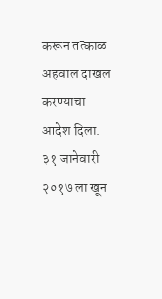करून तत्काळ अहवाल दाखल करण्याचा आदेश दिला. ३१ जानेवारी २०१७ ला खून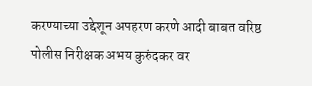करण्याच्या उद्देशून अपहरण करणे आदी बाबत वरिष्ठ पोलीस निरीक्षक अभय कुरुंदकर वर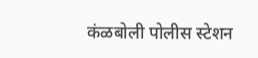कंळबोली पोलीस स्टेशन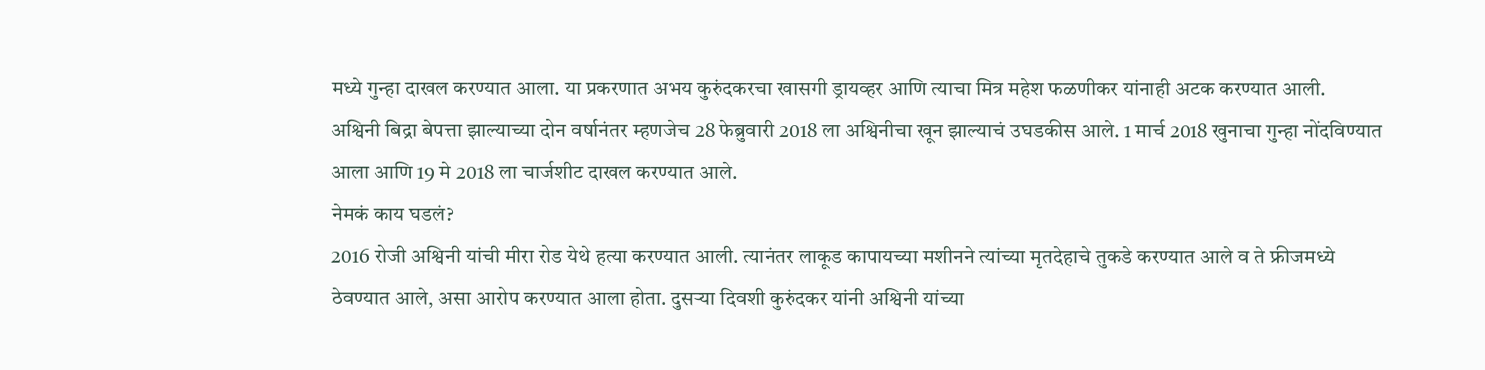मध्ये गुन्हा दाखल करण्यात आला. या प्रकरणात अभय कुरुंदकरचा खासगी ड्रायव्हर आणि त्याचा मित्र महेश फळणीकर यांनाही अटक करण्यात आली.
अश्विनी बिद्रा बेपत्ता झाल्याच्या दोन वर्षानंतर म्हणजेच 28 फेब्रुवारी 2018 ला अश्विनीचा खून झाल्याचं उघडकीस आले. 1 मार्च 2018 खुनाचा गुन्हा नोंदविण्यात आला आणि 19 मे 2018 ला चार्जशीट दाखल करण्यात आले.
नेमकं काय घडलं?
2016 रोजी अश्विनी यांची मीरा रोड येथे हत्या करण्यात आली. त्यानंतर लाकूड कापायच्या मशीनने त्यांच्या मृतदेहाचे तुकडे करण्यात आले व ते फ्रीजमध्ये ठेवण्यात आले, असा आरोप करण्यात आला होता. दुसऱ्या दिवशी कुरुंदकर यांनी अश्विनी यांच्या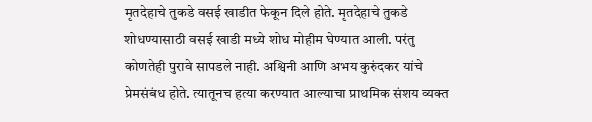मृतदेहाचे तुकडे वसई खाडीत फेकून दिले होते. मृतदेहाचे तुकडे शोधण्यासाठी वसई खाडी मध्ये शोध मोहीम घेण्यात आली. परंतु कोणतेही पुरावे सापडले नाही. अश्विनी आणि अभय कुरुंदकर यांचे प्रेमसंबंध होते. त्यातूनच हत्या करण्यात आल्याचा प्राथमिक संशय व्यक्त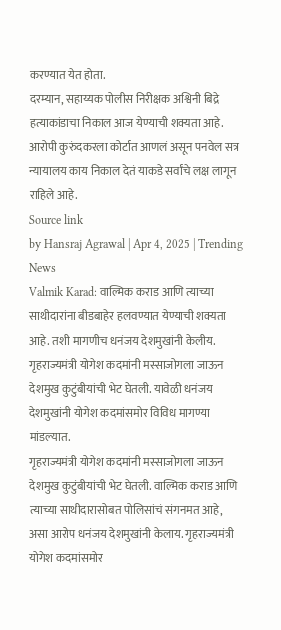करण्यात येत होता.
दरम्यान, सहाय्यक पोलीस निरीक्षक अश्विनी बिद्रे हत्याकांडाचा निकाल आज येण्याची शक्यता आहे. आरोपी कुरुंदकरला कोर्टात आणलं असून पनवेल सत्र न्यायालय काय निकाल देतं याकडे सर्वांचे लक्ष लागून राहिले आहे.
Source link
by Hansraj Agrawal | Apr 4, 2025 | Trending News
Valmik Karad: वाल्मिक कराड आणि त्याच्या साथीदारांना बीडबाहेर हलवण्यात येण्याची शक्यता आहे. तशी मागणीच धनंजय देशमुखांनी केलीय. गृहराज्यमंत्री योगेश कदमांनी मस्साजोगला जाऊन देशमुख कुटुंबीयांची भेट घेतली. यावेळी धनंजय देशमुखांनी योगेश कदमांसमोर विविध मागण्या मांडल्यात.
गृहराज्यमंत्री योगेश कदमांनी मस्साजोगला जाऊन देशमुख कुटुंबीयांची भेट घेतली. वाल्मिक कराड आणि त्याच्या साथीदारासोबत पोलिसांचं संगनमत आहे, असा आरोप धनंजय देशमुखांनी केलाय. गृहराज्यमंत्री योगेश कदमांसमोर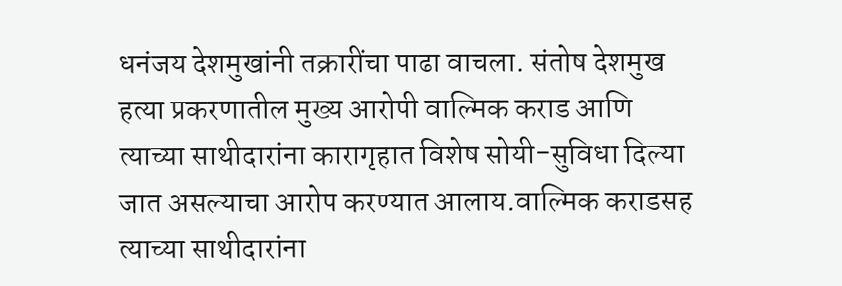धनंजय देशमुखांनी तक्रारींचा पाढा वाचला. संतोष देशमुख हत्या प्रकरणातील मुख्य आरोपी वाल्मिक कराड आणि त्याच्या साथीदारांना कारागृहात विशेष सोयी-सुविधा दिल्या जात असल्याचा आरोप करण्यात आलाय.वाल्मिक कराडसह त्याच्या साथीदारांना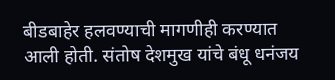बीडबाहेर हलवण्याची मागणीही करण्यात आली होती. संतोष देशमुख यांचे बंधू धनंजय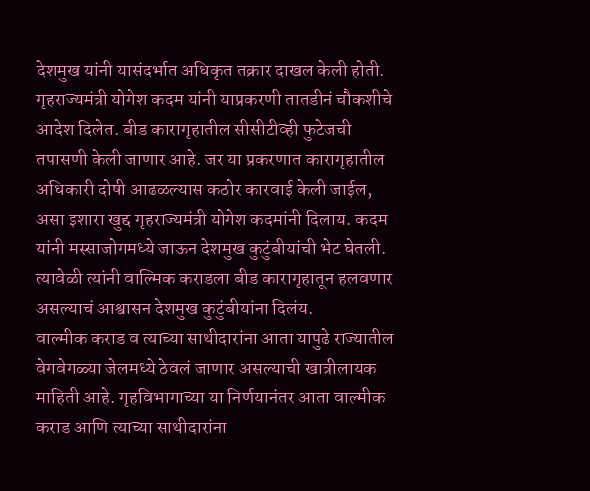देशमुख यांनी यासंदर्भात अधिकृत तक्रार दाखल केली होती.
गृहराज्यमंत्री योगेश कदम यांनी याप्रकरणी तातडीनं चौकशीचे आदेश दिलेत. बीड कारागृहातील सीसीटीव्ही फुटेजची तपासणी केली जाणार आहे. जर या प्रकरणात कारागृहातील अधिकारी दोषी आढळल्यास कठोर कारवाई केली जाईल, असा इशारा खुद्द गृहराज्यमंत्री योगेश कदमांनी दिलाय. कदम यांनी मस्साजोगमध्ये जाऊन देशमुख कुटुंबीयांची भेट घेतली. त्यावेळी त्यांनी वाल्मिक कराडला बीड कारागृहातून हलवणार असल्याचं आश्वासन देशमुख कुटुंबीयांना दिलंय.
वाल्मीक कराड व त्याच्या साथीदारांना आता यापुढे राज्यातील वेगवेगळ्या जेलमध्ये ठेवलं जाणार असल्याची खात्रीलायक माहिती आहे. गृहविभागाच्या या निर्णयानंतर आता वाल्मीक कराड आणि त्याच्या साथीदारांना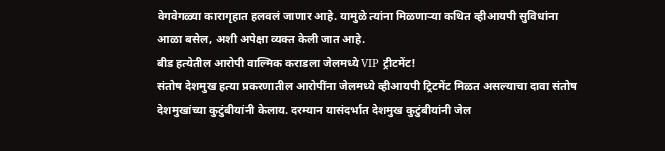वेगवेगळ्या कारागृहात हलवलं जाणार आहे. यामुळे त्यांना मिळणाऱ्या कथित व्हीआयपी सुविधांना आळा बसेल, अशी अपेक्षा व्यक्त केली जात आहे.
बीड हत्येतील आरोपी वाल्मिक कराडला जेलमध्ये VIP ट्रीटमेंट!
संतोष देशमुख हत्या प्रकरणातील आरोपींना जेलमध्ये व्हीआयपी ट्रिटमेंट मिळत असल्याचा दावा संतोष देशमुखांच्या कुटुंबीयांनी केलाय. दरम्यान यासंदर्भात देशमुख कुटुंबीयांनी जेल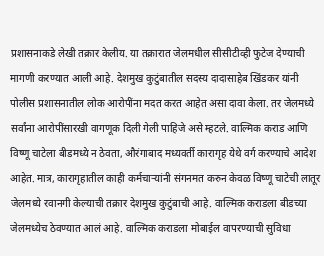प्रशासनाकडे लेखी तक्रार केलीय. या तक्रारात जेलमधील सीसीटीव्ही फुटेज देण्याची मागणी करण्यात आली आहे. देशमुख कुटुंबातील सदस्य दादासाहेब खिंडकर यांनी पोलीस प्रशासनातील लोक आरोपींना मदत करत आहेत असा दावा केला. तर जेलमध्ये सर्वांना आरोपींसारखी वागणूक दिली गेली पाहिजे असे म्हटले. वाल्मिक कराड आणि विष्णू चाटेला बीडमध्ये न ठेवता, औरंगाबाद मध्यवर्ती कारागृह येथे वर्ग करण्याचे आदेश आहेत. मात्र, कारागृहातील काही कर्मचाऱ्यांनी संगनमत करुन केवळ विष्णू चाटेची लातूर जेलमध्ये रवानगी केल्याची तक्रार देशमुख कुटुंबाची आहे. वाल्मिक कराडला बीडच्या जेलमध्येच ठेवण्यात आलं आहे. वाल्मिक कराडला मोबाईल वापरण्याची सुविधा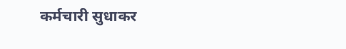कर्मचारी सुधाकर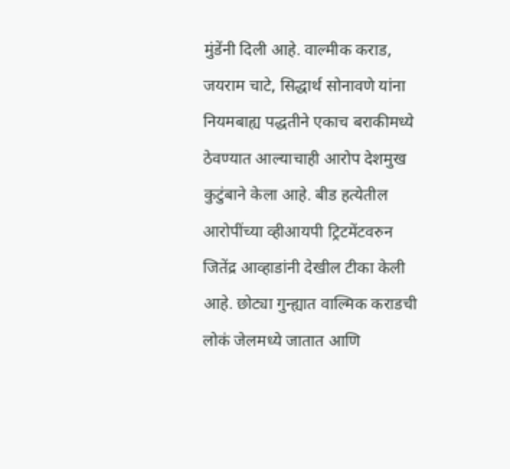मुंडेंनी दिली आहे. वाल्मीक कराड, जयराम चाटे, सिद्धार्थ सोनावणे यांना नियमबाह्य पद्धतीने एकाच बराकीमध्ये ठेवण्यात आल्याचाही आरोप देशमुख कुटुंबाने केला आहे. बीड हत्येतील आरोपींच्या व्हीआयपी ट्रिटमेंटवरुन जितेंद्र आव्हाडांनी देखील टीका केली आहे. छोट्या गुन्ह्यात वाल्मिक कराडची लोकं जेलमध्ये जातात आणि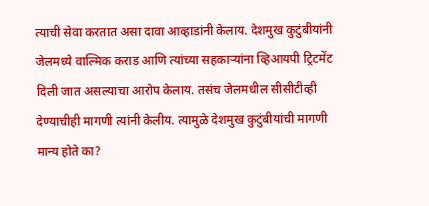त्याची सेवा करतात असा दावा आव्हाडांनी केलाय. देशमुख कुटुंबीयांनी जेलमध्ये वाल्मिक कराड आणि त्यांच्या सहकाऱ्यांना व्हिआयपी ट्रिटमेंट दिली जात असल्याचा आरोप केलाय. तसंच जेलमधील सीसीटीव्ही देण्याचीही मागणी त्यांनी केलीय. त्यामुळे देशमुख कुटुंबीयांची मागणी मान्य होते का?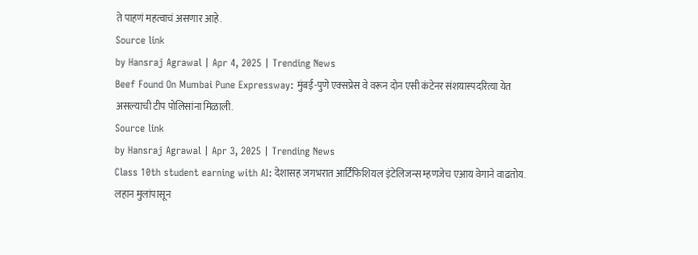ते पाहणं महत्वाचं असणार आहे.
Source link
by Hansraj Agrawal | Apr 4, 2025 | Trending News
Beef Found On Mumbai Pune Expressway: मुंबई-पुणे एक्सप्रेस वे वरून दोन एसी कंटेनर संशयास्पदरित्या येत असल्याची टीप पोलिसांना मिळाली.
Source link
by Hansraj Agrawal | Apr 3, 2025 | Trending News
Class 10th student earning with AI: देशासह जगभरात आर्टिफिशियल इंटेलिजन्स म्हणजेच एआय वेगाने वाढतोय. लहान मुलांपासून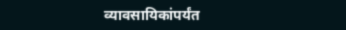व्यावसायिकांपर्यंत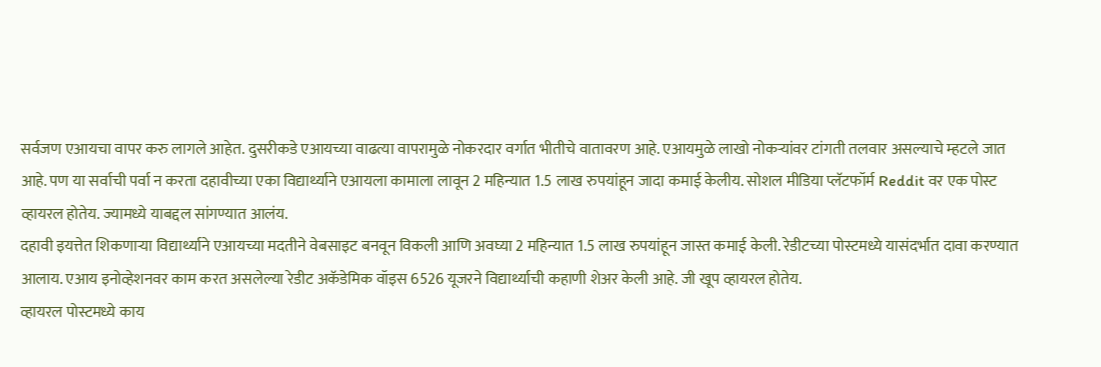सर्वजण एआयचा वापर करु लागले आहेत. दुसरीकडे एआयच्या वाढत्या वापरामुळे नोकरदार वर्गात भीतीचे वातावरण आहे. एआयमुळे लाखो नोकऱ्यांवर टांगती तलवार असल्याचे म्हटले जात आहे. पण या सर्वाची पर्वा न करता दहावीच्या एका विद्यार्थ्याने एआयला कामाला लावून 2 महिन्यात 1.5 लाख रुपयांहून जादा कमाई केलीय. सोशल मीडिया प्लॅटफॉर्म Reddit वर एक पोस्ट व्हायरल होतेय. ज्यामध्ये याबद्दल सांगण्यात आलंय.
दहावी इयत्तेत शिकणाऱ्या विद्यार्थ्याने एआयच्या मदतीने वेबसाइट बनवून विकली आणि अवघ्या 2 महिन्यात 1.5 लाख रुपयांहून जास्त कमाई केली. रेडीटच्या पोस्टमध्ये यासंदर्भात दावा करण्यात आलाय. एआय इनोव्हेशनवर काम करत असलेल्या रेडीट अकॅडेमिक वॉइस 6526 यूजरने विद्यार्थ्याची कहाणी शेअर केली आहे. जी खूप व्हायरल होतेय.
व्हायरल पोस्टमध्ये काय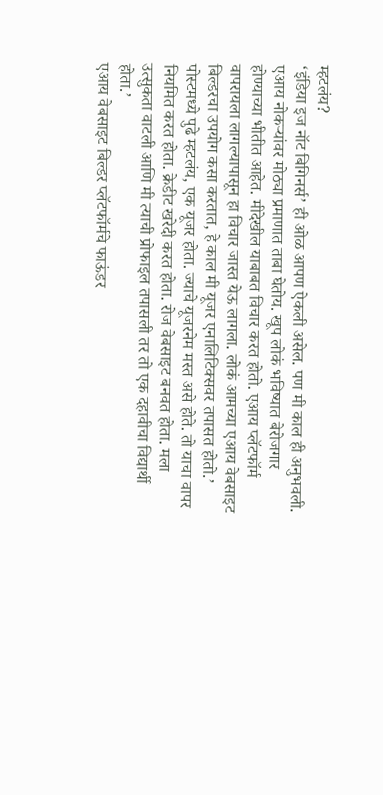म्हटलंय?
‘इंडिया इज नॉट बिगिनर्स’ ही ओळ आपण ऐकली असेल. पण मी काल ही अनुभवली. एआय नोकऱ्यांवर मोठ्या प्रमाणात ताबा घेतोय. खूप लोकं भविष्यात बेरोजगार होण्याच्या भीतीत आहेत. मीदेखील याबाबत विचार करत होतो. एआय प्लॅटफॉर्म वापरायला लागल्यापासून हा विचार जास्त येऊ लागला. लोकं आमच्या एआय वेबसाइट बिल्डरचा उपयोग कसा करतात, हे काल मी यूजर एनालिटिक्सवर तपासत होतो.’
पोस्टमध्ये पुढे म्हटलंय, एक यूजर होता. ज्याचे यूजरनेम मस्त असे होते. तो याचा वापर नियमित करत होता. क्रेडीट खरेदी करत होता. रोज वेबसाइट बनवत होता. मला उत्सुकता वाटली आणि मी त्याची प्रोफाइल तपासली तर तो एक दहावीचा विद्यार्थी होता.’
एआय वेबसाइट बिल्डर प्लॅटफॉर्मचे फाऊंडर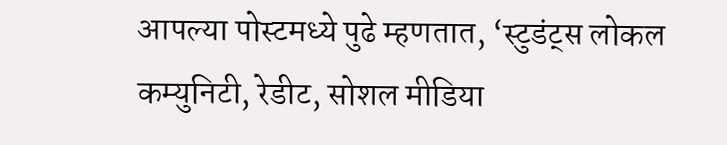आपल्या पोस्टमध्ये पुढे म्हणतात, ‘स्टुडंट्स लोकल कम्युनिटी, रेडीट, सोशल मीडिया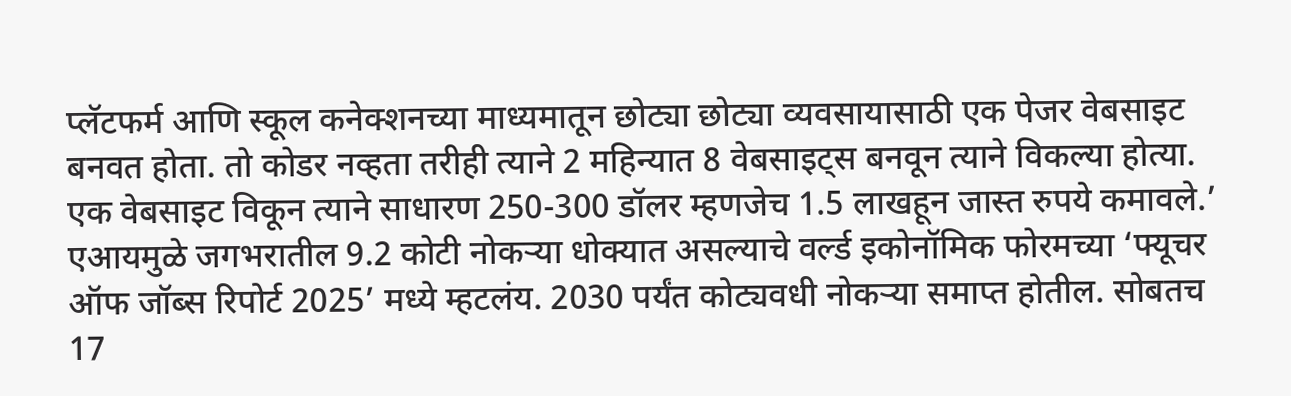प्लॅटफर्म आणि स्कूल कनेक्शनच्या माध्यमातून छोट्या छोट्या व्यवसायासाठी एक पेजर वेबसाइट बनवत होता. तो कोडर नव्हता तरीही त्याने 2 महिन्यात 8 वेबसाइट्स बनवून त्याने विकल्या होत्या. एक वेबसाइट विकून त्याने साधारण 250-300 डॉलर म्हणजेच 1.5 लाखहून जास्त रुपये कमावले.’
एआयमुळे जगभरातील 9.2 कोटी नोकऱ्या धोक्यात असल्याचे वर्ल्ड इकोनॉमिक फोरमच्या ‘फ्यूचर ऑफ जॉब्स रिपोर्ट 2025’ मध्ये म्हटलंय. 2030 पर्यंत कोट्यवधी नोकऱ्या समाप्त होतील. सोबतच 17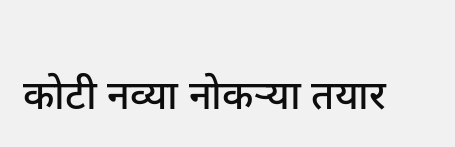कोटी नव्या नोकऱ्या तयार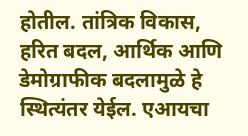होतील. तांत्रिक विकास, हरित बदल, आर्थिक आणि डेमोग्राफीक बदलामुळे हे स्थित्यंतर येईल. एआयचा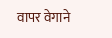वापर वेगाने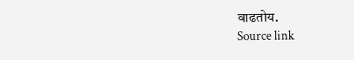वाढतोय.
Source link